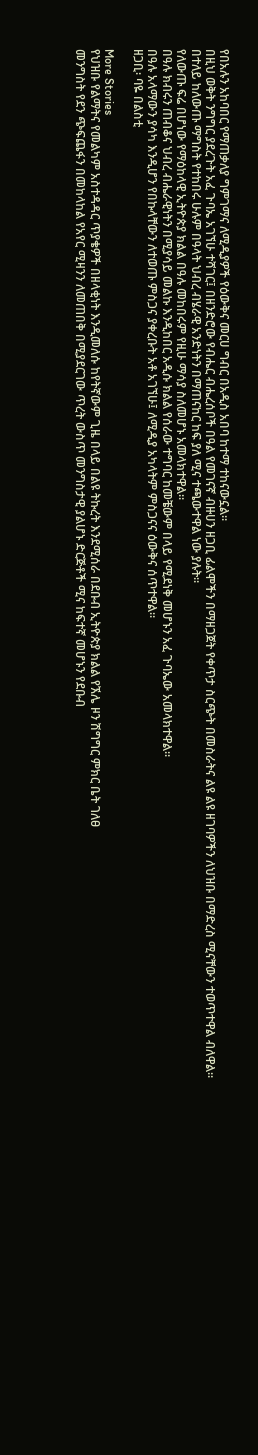የበአሉን አከባበር የማጠቃለያ ግምገማና ለሚዲያዎች የዕውቅና መርሀ ግብር በአዲስ አበባ ከተማ ተከናውኗል።
በዚህ ወቅት ንግግር ያደረጉት አፈ ጉባኤ አገኘሁ ተሻገር፤ በዘንድሮው የብሔር ብሔረሰቦች በዓል የመገናኛ ብዙሀን ዘጋቢ ፊልሞችን በማዘጋጀት የቀጥታ ስርጭት በመስራትና ልዩ ልዩ ዘገባዎችን ለህዝቡ በማድረስ ሚናቸውን ተወጥተዋል ብለዋል።
በተለይ ከለውጡ ማግስት የተከበሩ ሁሉም በዓላት ህብረ ብሄራዊ አንድነትን በማጠናከር ከፍ ያለ ሚና ተጫውተዋል ነው ያሉት።
የለውጡ ፍሬ በሆነው የማዕከላዊ ኢትዮጵያ ክልል በዓሉ መከበሩም የዚሁ ማሳያ ስለመሆኑ አመላክተዋል።
በዓሉ ክብሩን ጠብቆና ህብረ ብሔራዊነትን በሚያሳይ መልኩ እንዲከበር አዲሱ ክልል የሰራው ተግባር ከመቼውም በላይ የሚደነቅ መሆኑን አፈ ጉባኤው አመላክተዋል።
በዓሉ አላማውን ያሳካ እንዲሆን የበኩላቸውን ለተወጡ ምስጋና ያቀረቡት አቶ አገኘሁ፤ ለሚዲያ አካላትም ምስጋናና ዕውቅና ሰጥተዋል።
ዘጋቢ፡ ባዬ በልስቲ

More Stories
የህዝቡ የልማትና የመልካም አስተዳዳር ጥያቄዎች በዘላቂነት እንዲመለሱ ከየትኛውም ጊዜ በላይ በልዩ ትኩረት እንደሚሰራ በደቡብ ኢትዮጵያ ክልል የኧሌ ዞን ሽግግር ምክር ቤት ገለፀ
መንግስት የደን ጭፍጨፋን በመከላከል የአየር ሚዛንን ለመጠበቅ በሚያደርገው ጥረት ውስጥ መንግስታዊ ያልሆኑ ድርጅቶች ሚና ከፍተኛ መሆኑን የደቡብ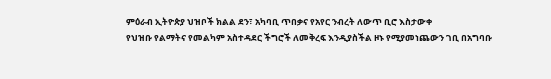ምዕራብ ኢትዮጵያ ህዝቦች ክልል ደን፣ አካባቢ ጥበቃና የአየር ንብረት ለውጥ ቢሮ እስታውቀ
የህዝቡ የልማትና የመልካም አስተዳደር ችግሮች ለመቅረፍ እንዲያስችል ዞኑ የሚያመነጨውን ገቢ በአግባቡ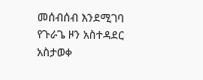መሰብሰብ እንደሚገባ የጉራጌ ዞን አስተዳደር አስታወቀ